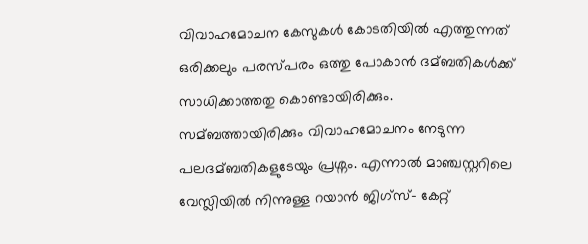വിവാഹമോചന കേസുകള്‍ കോടതിയില്‍ എത്തുന്നത് ഒരിക്കലും പരസ്പരം ഒത്തു പോകാന്‍ ദമ്ബതികള്‍ക്ക് സാധിക്കാത്തതു കൊണ്ടായിരിക്കും. സമ്ബത്തായിരിക്കും വിവാഹമോചനം നേടുന്ന പലദമ്ബതികളുടേയും പ്രശ്നം. എന്നാല്‍ മാഞ്ചസ്റ്ററിലെ വേസ്ലിയില്‍ നിന്നുള്ള റയാന്‍ ജിഗ്സ്- കേറ്റ്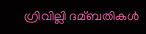ഗ്രിവില്ലി ദമ്ബതികള്‍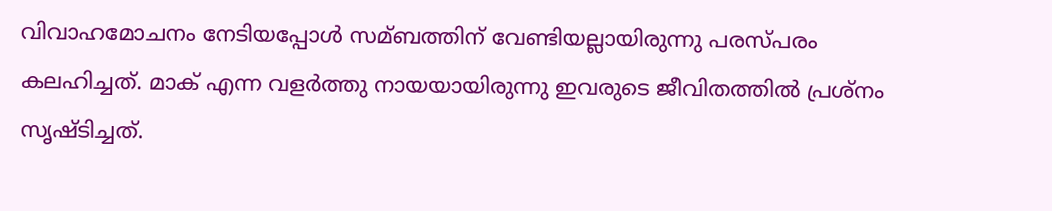വിവാഹമോചനം നേടിയപ്പോള്‍ സമ്ബത്തിന് വേണ്ടിയല്ലായിരുന്നു പരസ്പരം കലഹിച്ചത്. മാക് എന്ന വളര്‍ത്തു നായയായിരുന്നു ഇവരുടെ ജീവിതത്തില്‍ പ്രശ്നം സൃഷ്ടിച്ചത്.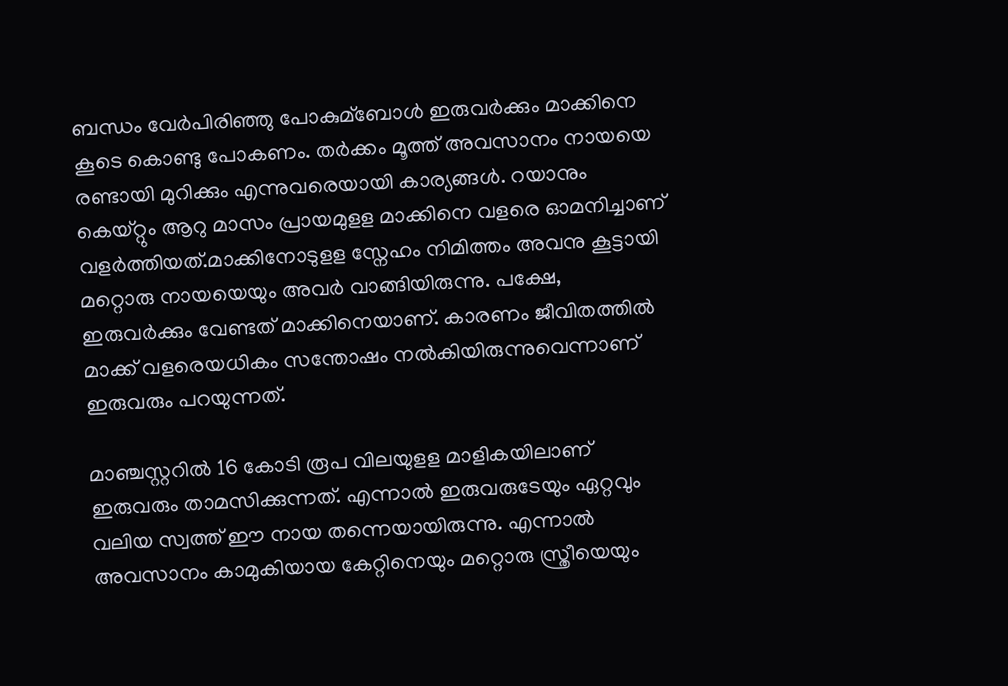ബന്ധം വേര്‍പിരിഞ്ഞു പോകുമ്ബോള്‍ ഇരുവര്‍ക്കും മാക്കിനെ കൂടെ കൊണ്ടു പോകണം. തര്‍ക്കം മൂത്ത് അവസാനം നായയെ രണ്ടായി മുറിക്കും എന്നുവരെയായി കാര്യങ്ങള്‍. റയാനും കെയ്റ്റും ആറു മാസം പ്രായമുളള മാക്കിനെ വളരെ ഓമനിച്ചാണ് വളര്‍ത്തിയത്.മാക്കിനോടുളള സ്നേഹം നിമിത്തം അവനു കൂട്ടായി മറ്റൊരു നായയെയും അവര്‍ വാങ്ങിയിരുന്നു. പക്ഷേ, ഇരുവര്‍ക്കും വേണ്ടത് മാക്കിനെയാണ്. കാരണം ജീവിതത്തില്‍ മാക്ക് വളരെയധികം സന്തോഷം നല്‍കിയിരുന്നുവെന്നാണ് ഇരുവരും പറയുന്നത്.

മാഞ്ചസ്റ്ററില്‍ 16 കോടി രൂപ വിലയുളള മാളികയിലാണ് ഇരുവരും താമസിക്കുന്നത്. എന്നാല്‍ ഇരുവരുടേയും ഏറ്റവും വലിയ സ്വത്ത് ഈ നായ തന്നെയായിരുന്നു. എന്നാല്‍ അവസാനം കാമുകിയായ കേറ്റിനെയും മറ്റൊരു സ്ത്രീയെയും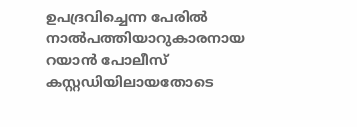ഉപദ്രവിച്ചെന്ന പേരില്‍ നാല്‍പത്തിയാറുകാരനായ റയാന്‍ പോലീസ് കസ്റ്റഡിയിലായതോടെ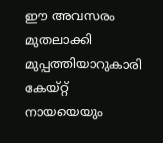ഈ അവസരം മുതലാക്കി മുപ്പത്തിയാറുകാരി കേയ്റ്റ് നായയെയും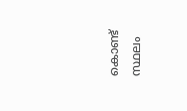കൊണ്ട് സ്ഥലം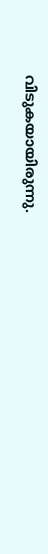വിടുകയായിരുന്നു.